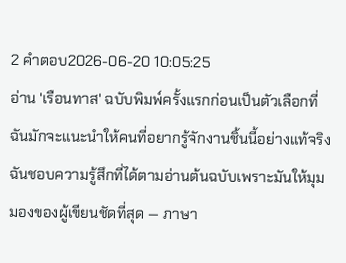2 คำตอบ2026-06-20 10:05:25
อ่าน 'เรือนทาส' ฉบับพิมพ์ครั้งแรกก่อนเป็นตัวเลือกที่ฉันมักจะแนะนำให้คนที่อยากรู้จักงานชิ้นนี้อย่างแท้จริง
ฉันชอบความรู้สึกที่ได้ตามอ่านต้นฉบับเพราะมันให้มุมมองของผู้เขียนชัดที่สุด — ภาษา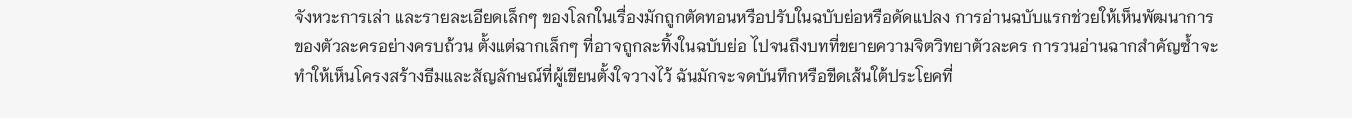จังหวะการเล่า และรายละเอียดเล็กๆ ของโลกในเรื่องมักถูกตัดทอนหรือปรับในฉบับย่อหรือดัดแปลง การอ่านฉบับแรกช่วยให้เห็นพัฒนาการของตัวละครอย่างครบถ้วน ตั้งแต่ฉากเล็กๆ ที่อาจถูกละทิ้งในฉบับย่อ ไปจนถึงบทที่ขยายความจิตวิทยาตัวละคร การวนอ่านฉากสำคัญซ้ำจะทำให้เห็นโครงสร้างธีมและสัญลักษณ์ที่ผู้เขียนตั้งใจวางไว้ ฉันมักจะจดบันทึกหรือขีดเส้นใต้ประโยคที่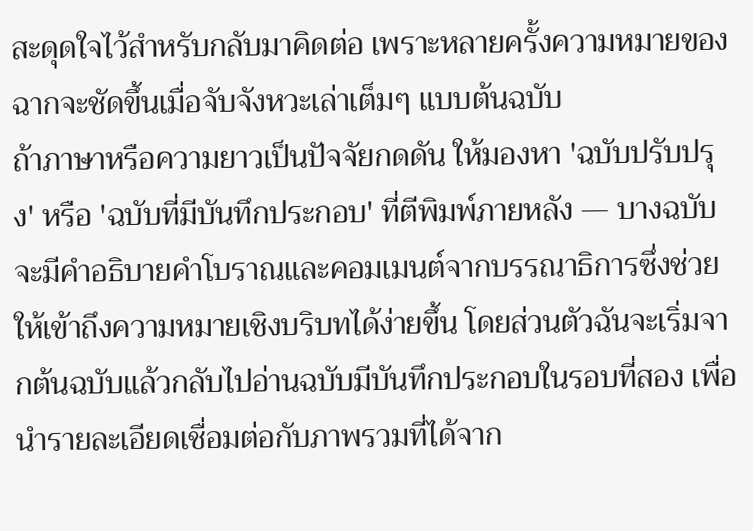สะดุดใจไว้สำหรับกลับมาคิดต่อ เพราะหลายครั้งความหมายของฉากจะชัดขึ้นเมื่อจับจังหวะเล่าเต็มๆ แบบต้นฉบับ
ถ้าภาษาหรือความยาวเป็นปัจจัยกดดัน ให้มองหา 'ฉบับปรับปรุง' หรือ 'ฉบับที่มีบันทึกประกอบ' ที่ตีพิมพ์ภายหลัง — บางฉบับจะมีคำอธิบายคำโบราณและคอมเมนต์จากบรรณาธิการซึ่งช่วยให้เข้าถึงความหมายเชิงบริบทได้ง่ายขึ้น โดยส่วนตัวฉันจะเริ่มจากต้นฉบับแล้วกลับไปอ่านฉบับมีบันทึกประกอบในรอบที่สอง เพื่อนำรายละเอียดเชื่อมต่อกับภาพรวมที่ได้จาก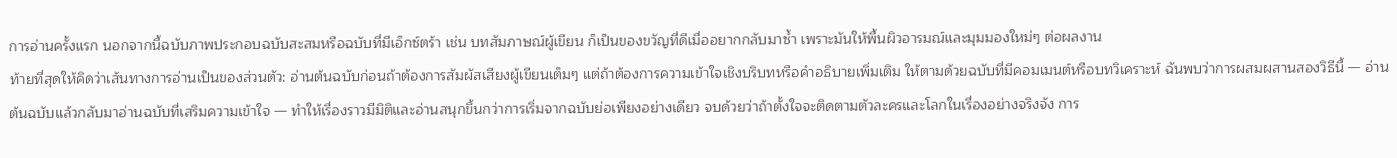การอ่านครั้งแรก นอกจากนี้ฉบับภาพประกอบฉบับสะสมหรือฉบับที่มีเอ็กซ์ตร้า เช่น บทสัมภาษณ์ผู้เขียน ก็เป็นของขวัญที่ดีเมื่ออยากกลับมาซ้ำ เพราะมันให้พื้นผิวอารมณ์และมุมมองใหม่ๆ ต่อผลงาน
ท้ายที่สุดให้คิดว่าเส้นทางการอ่านเป็นของส่วนตัว: อ่านต้นฉบับก่อนถ้าต้องการสัมผัสเสียงผู้เขียนเต็มๆ แต่ถ้าต้องการความเข้าใจเชิงบริบทหรือคำอธิบายเพิ่มเติม ให้ตามด้วยฉบับที่มีคอมเมนต์หรือบทวิเคราะห์ ฉันพบว่าการผสมผสานสองวิธีนี้ — อ่านต้นฉบับแล้วกลับมาอ่านฉบับที่เสริมความเข้าใจ — ทำให้เรื่องราวมีมิติและอ่านสนุกขึ้นกว่าการเริ่มจากฉบับย่อเพียงอย่างเดียว จบด้วยว่าถ้าตั้งใจจะติดตามตัวละครและโลกในเรื่องอย่างจริงจัง การ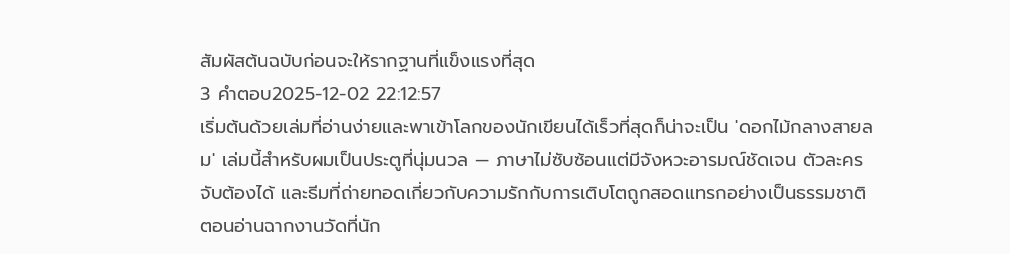สัมผัสต้นฉบับก่อนจะให้รากฐานที่แข็งแรงที่สุด
3 คำตอบ2025-12-02 22:12:57
เริ่มต้นด้วยเล่มที่อ่านง่ายและพาเข้าโลกของนักเขียนได้เร็วที่สุดก็น่าจะเป็น 'ดอกไม้กลางสายลม' เล่มนี้สำหรับผมเป็นประตูที่นุ่มนวล — ภาษาไม่ซับซ้อนแต่มีจังหวะอารมณ์ชัดเจน ตัวละครจับต้องได้ และธีมที่ถ่ายทอดเกี่ยวกับความรักกับการเติบโตถูกสอดแทรกอย่างเป็นธรรมชาติ
ตอนอ่านฉากงานวัดที่นัก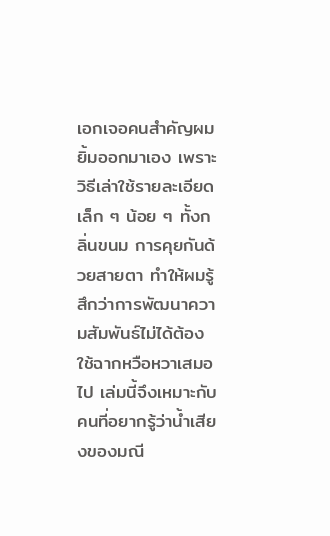เอกเจอคนสำคัญผมยิ้มออกมาเอง เพราะวิธีเล่าใช้รายละเอียดเล็ก ๆ น้อย ๆ ทั้งกลิ่นขนม การคุยกันด้วยสายตา ทำให้ผมรู้สึกว่าการพัฒนาความสัมพันธ์ไม่ได้ต้องใช้ฉากหวือหวาเสมอไป เล่มนี้จึงเหมาะกับคนที่อยากรู้ว่าน้ำเสียงของมณี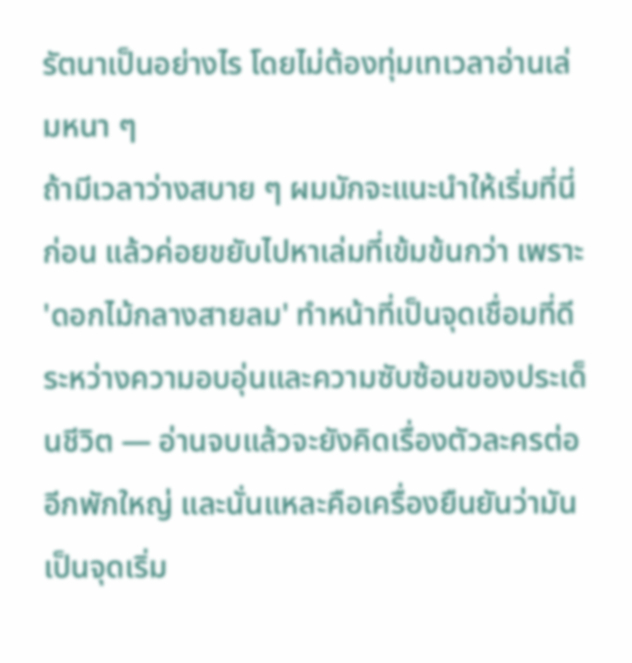รัตนาเป็นอย่างไร โดยไม่ต้องทุ่มเทเวลาอ่านเล่มหนา ๆ
ถ้ามีเวลาว่างสบาย ๆ ผมมักจะแนะนำให้เริ่มที่นี่ก่อน แล้วค่อยขยับไปหาเล่มที่เข้มข้นกว่า เพราะ 'ดอกไม้กลางสายลม' ทำหน้าที่เป็นจุดเชื่อมที่ดี ระหว่างความอบอุ่นและความซับซ้อนของประเด็นชีวิต — อ่านจบแล้วจะยังคิดเรื่องตัวละครต่ออีกพักใหญ่ และนั่นแหละคือเครื่องยืนยันว่ามันเป็นจุดเริ่ม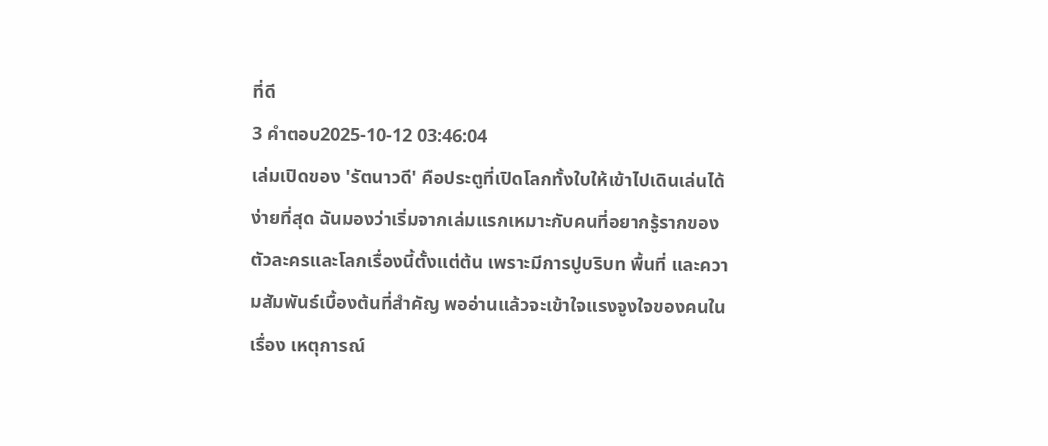ที่ดี
3 คำตอบ2025-10-12 03:46:04
เล่มเปิดของ 'รัตนาวดี' คือประตูที่เปิดโลกทั้งใบให้เข้าไปเดินเล่นได้ง่ายที่สุด ฉันมองว่าเริ่มจากเล่มแรกเหมาะกับคนที่อยากรู้รากของตัวละครและโลกเรื่องนี้ตั้งแต่ต้น เพราะมีการปูบริบท พื้นที่ และความสัมพันธ์เบื้องต้นที่สำคัญ พออ่านแล้วจะเข้าใจแรงจูงใจของคนในเรื่อง เหตุการณ์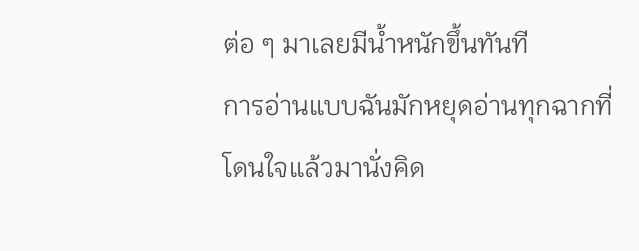ต่อ ๆ มาเลยมีน้ำหนักขึ้นทันที
การอ่านแบบฉันมักหยุดอ่านทุกฉากที่โดนใจแล้วมานั่งคิด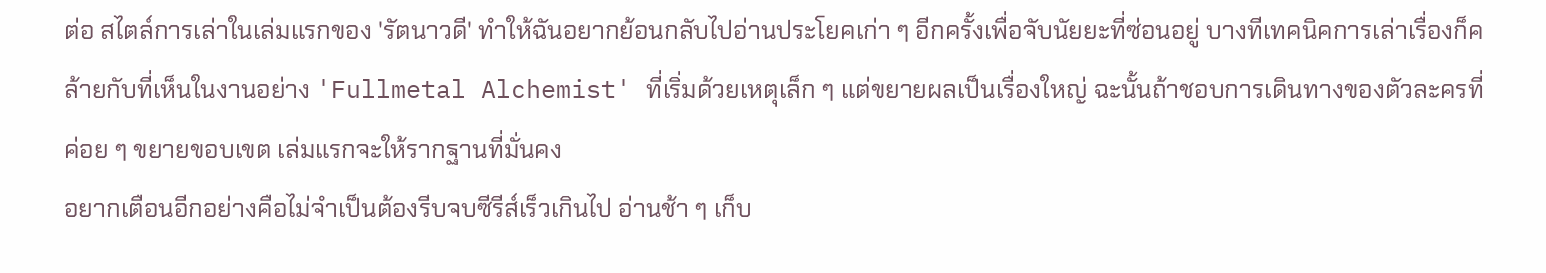ต่อ สไตล์การเล่าในเล่มแรกของ 'รัตนาวดี' ทำให้ฉันอยากย้อนกลับไปอ่านประโยคเก่า ๆ อีกครั้งเพื่อจับนัยยะที่ซ่อนอยู่ บางทีเทคนิคการเล่าเรื่องก็คล้ายกับที่เห็นในงานอย่าง 'Fullmetal Alchemist' ที่เริ่มด้วยเหตุเล็ก ๆ แต่ขยายผลเป็นเรื่องใหญ่ ฉะนั้นถ้าชอบการเดินทางของตัวละครที่ค่อย ๆ ขยายขอบเขต เล่มแรกจะให้รากฐานที่มั่นคง
อยากเตือนอีกอย่างคือไม่จำเป็นต้องรีบจบซีรีส์เร็วเกินไป อ่านช้า ๆ เก็บ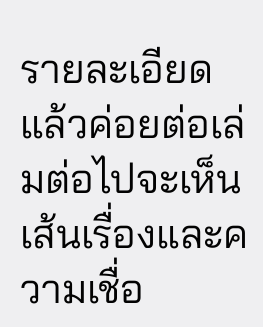รายละเอียด แล้วค่อยต่อเล่มต่อไปจะเห็นเส้นเรื่องและความเชื่อ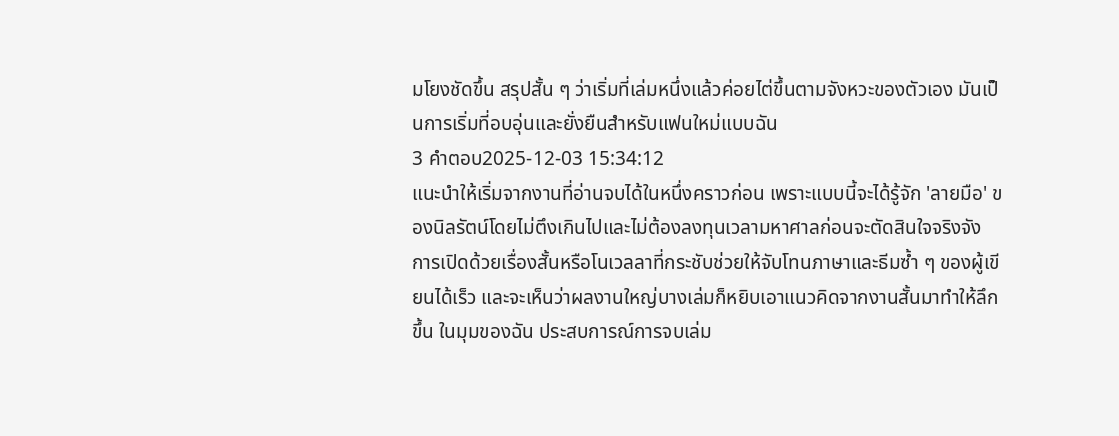มโยงชัดขึ้น สรุปสั้น ๆ ว่าเริ่มที่เล่มหนึ่งแล้วค่อยไต่ขึ้นตามจังหวะของตัวเอง มันเป็นการเริ่มที่อบอุ่นและยั่งยืนสำหรับแฟนใหม่แบบฉัน
3 คำตอบ2025-12-03 15:34:12
แนะนำให้เริ่มจากงานที่อ่านจบได้ในหนึ่งคราวก่อน เพราะแบบนี้จะได้รู้จัก 'ลายมือ' ของนิลรัตน์โดยไม่ตึงเกินไปและไม่ต้องลงทุนเวลามหาศาลก่อนจะตัดสินใจจริงจัง
การเปิดด้วยเรื่องสั้นหรือโนเวลลาที่กระชับช่วยให้จับโทนภาษาและธีมซ้ำ ๆ ของผู้เขียนได้เร็ว และจะเห็นว่าผลงานใหญ่บางเล่มก็หยิบเอาแนวคิดจากงานสั้นมาทำให้ลึกขึ้น ในมุมของฉัน ประสบการณ์การจบเล่ม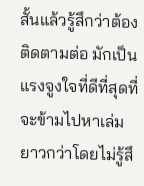สั้นแล้วรู้สึกว่าต้องติดตามต่อ มักเป็นแรงจูงใจที่ดีที่สุดที่จะข้ามไปหาเล่มยาวกว่าโดยไม่รู้สึ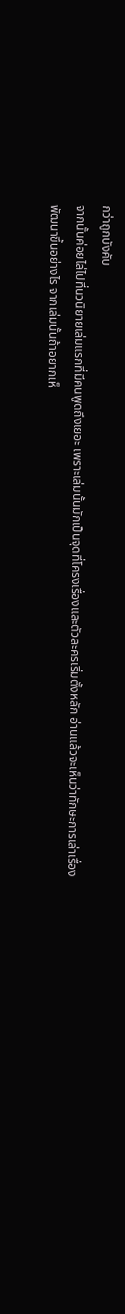กว่าถูกบังคับ
จากนั้นค่อยไล่ไปที่นวนิยายเล่มแรกที่มีคนพูดถึงเยอะ เพราะเล่มนั้นมักเป็นจุดที่โครงเรื่องและตัวละครเริ่มตั้งหลัก อ่านแล้วจะเห็นว่าทักษะการเล่าเรื่องพัฒนาขึ้นอย่างไร จากเล่มนั้นถ้าอยากเห็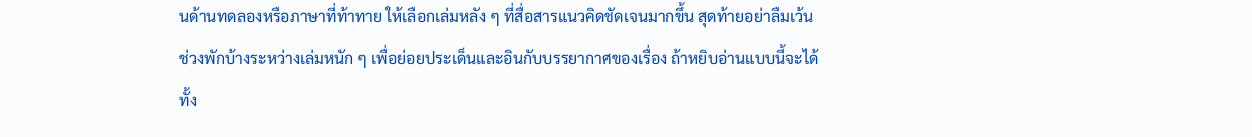นด้านทดลองหรือภาษาที่ท้าทาย ให้เลือกเล่มหลัง ๆ ที่สื่อสารแนวคิดชัดเจนมากขึ้น สุดท้ายอย่าลืมเว้นช่วงพักบ้างระหว่างเล่มหนัก ๆ เพื่อย่อยประเด็นและอินกับบรรยากาศของเรื่อง ถ้าหยิบอ่านแบบนี้จะได้ทั้ง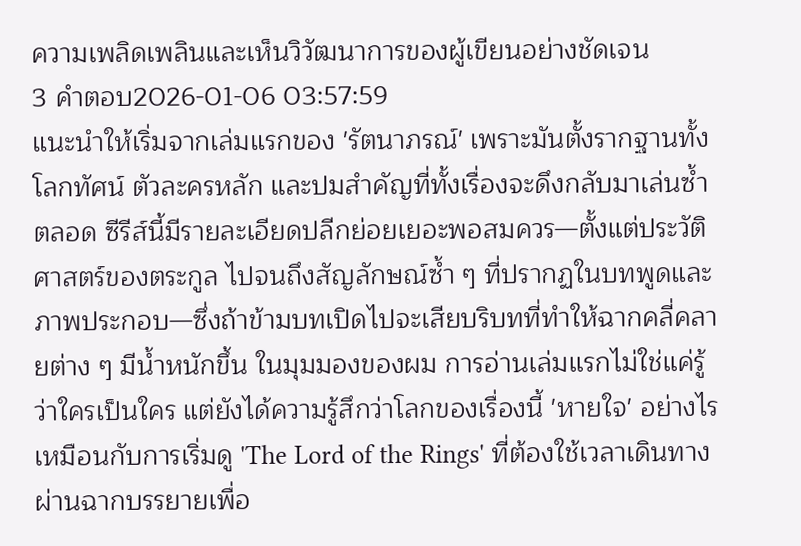ความเพลิดเพลินและเห็นวิวัฒนาการของผู้เขียนอย่างชัดเจน
3 คำตอบ2026-01-06 03:57:59
แนะนำให้เริ่มจากเล่มแรกของ 'รัตนาภรณ์' เพราะมันตั้งรากฐานทั้งโลกทัศน์ ตัวละครหลัก และปมสำคัญที่ทั้งเรื่องจะดึงกลับมาเล่นซ้ำตลอด ซีรีส์นี้มีรายละเอียดปลีกย่อยเยอะพอสมควร—ตั้งแต่ประวัติศาสตร์ของตระกูล ไปจนถึงสัญลักษณ์ซ้ำ ๆ ที่ปรากฏในบทพูดและภาพประกอบ—ซึ่งถ้าข้ามบทเปิดไปจะเสียบริบทที่ทำให้ฉากคลี่คลายต่าง ๆ มีน้ำหนักขึ้น ในมุมมองของผม การอ่านเล่มแรกไม่ใช่แค่รู้ว่าใครเป็นใคร แต่ยังได้ความรู้สึกว่าโลกของเรื่องนี้ 'หายใจ' อย่างไร เหมือนกับการเริ่มดู 'The Lord of the Rings' ที่ต้องใช้เวลาเดินทางผ่านฉากบรรยายเพื่อ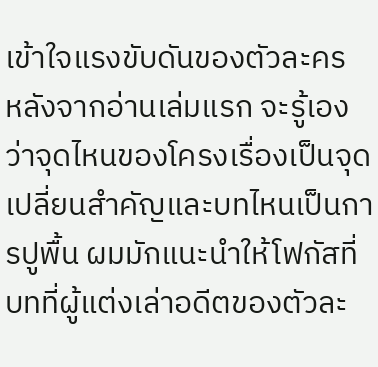เข้าใจแรงขับดันของตัวละคร
หลังจากอ่านเล่มแรก จะรู้เองว่าจุดไหนของโครงเรื่องเป็นจุดเปลี่ยนสำคัญและบทไหนเป็นการปูพื้น ผมมักแนะนำให้โฟกัสที่บทที่ผู้แต่งเล่าอดีตของตัวละ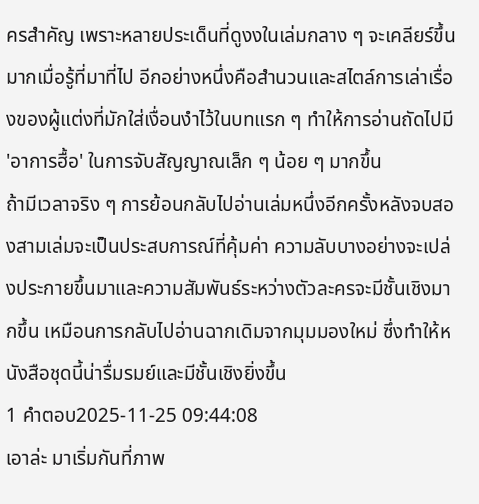ครสำคัญ เพราะหลายประเด็นที่ดูงงในเล่มกลาง ๆ จะเคลียร์ขึ้นมากเมื่อรู้ที่มาที่ไป อีกอย่างหนึ่งคือสำนวนและสไตล์การเล่าเรื่องของผู้แต่งที่มักใส่เงื่อนงำไว้ในบทแรก ๆ ทำให้การอ่านถัดไปมี 'อาการฮื้อ' ในการจับสัญญาณเล็ก ๆ น้อย ๆ มากขึ้น
ถ้ามีเวลาจริง ๆ การย้อนกลับไปอ่านเล่มหนึ่งอีกครั้งหลังจบสองสามเล่มจะเป็นประสบการณ์ที่คุ้มค่า ความลับบางอย่างจะเปล่งประกายขึ้นมาและความสัมพันธ์ระหว่างตัวละครจะมีชั้นเชิงมากขึ้น เหมือนการกลับไปอ่านฉากเดิมจากมุมมองใหม่ ซึ่งทำให้หนังสือชุดนี้น่ารื่มรมย์และมีชั้นเชิงยิ่งขึ้น
1 คำตอบ2025-11-25 09:44:08
เอาล่ะ มาเริ่มกันที่ภาพ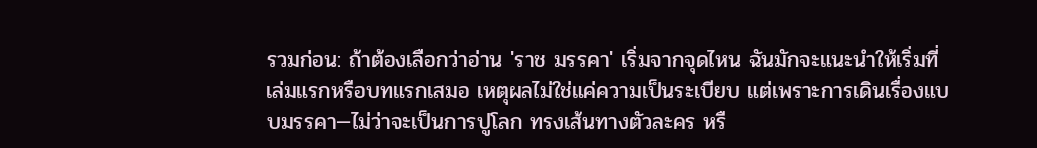รวมก่อน: ถ้าต้องเลือกว่าอ่าน 'ราช มรรคา' เริ่มจากจุดไหน ฉันมักจะแนะนำให้เริ่มที่เล่มแรกหรือบทแรกเสมอ เหตุผลไม่ใช่แค่ความเป็นระเบียบ แต่เพราะการเดินเรื่องแบบมรรคา—ไม่ว่าจะเป็นการปูโลก ทรงเส้นทางตัวละคร หรื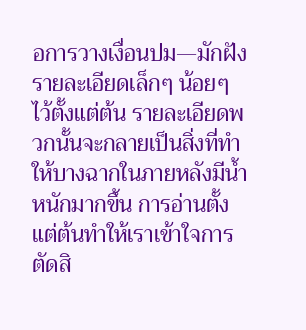อการวางเงื่อนปม—มักฝังรายละเอียดเล็กๆ น้อยๆ ไว้ตั้งแต่ต้น รายละเอียดพวกนั้นจะกลายเป็นสิ่งที่ทำให้บางฉากในภายหลังมีน้ำหนักมากขึ้น การอ่านตั้งแต่ต้นทำให้เราเข้าใจการตัดสิ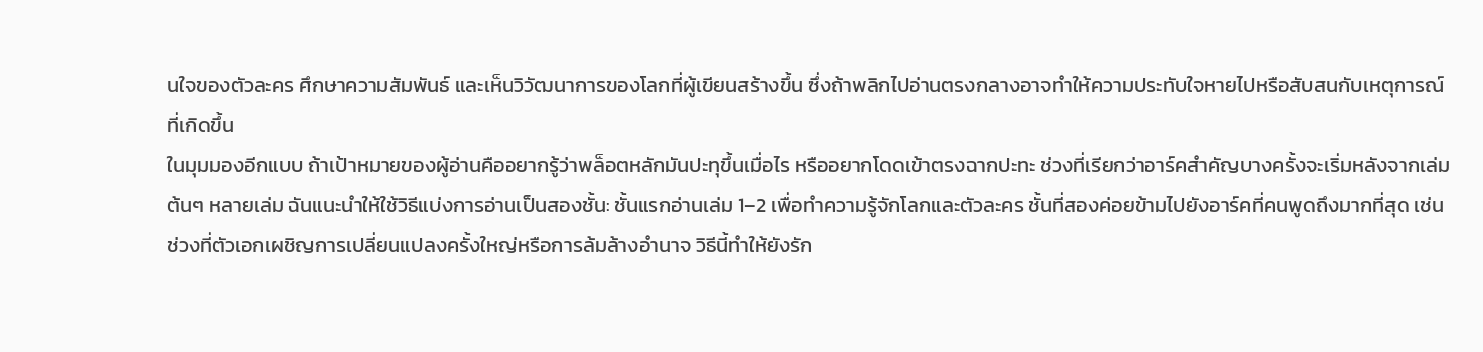นใจของตัวละคร ศึกษาความสัมพันธ์ และเห็นวิวัฒนาการของโลกที่ผู้เขียนสร้างขึ้น ซึ่งถ้าพลิกไปอ่านตรงกลางอาจทำให้ความประทับใจหายไปหรือสับสนกับเหตุการณ์ที่เกิดขึ้น
ในมุมมองอีกแบบ ถ้าเป้าหมายของผู้อ่านคืออยากรู้ว่าพล็อตหลักมันปะทุขึ้นเมื่อไร หรืออยากโดดเข้าตรงฉากปะทะ ช่วงที่เรียกว่าอาร์คสำคัญบางครั้งจะเริ่มหลังจากเล่มต้นๆ หลายเล่ม ฉันแนะนำให้ใช้วิธีแบ่งการอ่านเป็นสองชั้น: ชั้นแรกอ่านเล่ม 1–2 เพื่อทำความรู้จักโลกและตัวละคร ชั้นที่สองค่อยข้ามไปยังอาร์คที่คนพูดถึงมากที่สุด เช่น ช่วงที่ตัวเอกเผชิญการเปลี่ยนแปลงครั้งใหญ่หรือการล้มล้างอำนาจ วิธีนี้ทำให้ยังรัก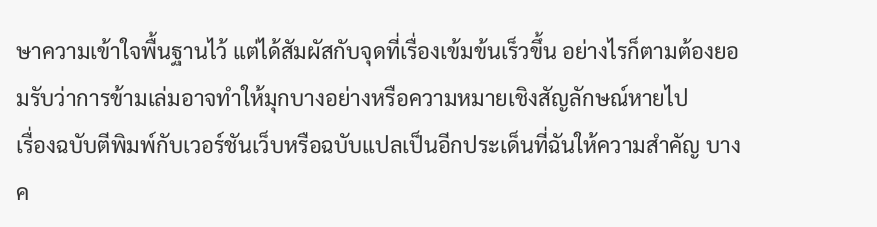ษาความเข้าใจพื้นฐานไว้ แต่ได้สัมผัสกับจุดที่เรื่องเข้มข้นเร็วขึ้น อย่างไรก็ตามต้องยอมรับว่าการข้ามเล่มอาจทำให้มุกบางอย่างหรือความหมายเชิงสัญลักษณ์หายไป
เรื่องฉบับตีพิมพ์กับเวอร์ชันเว็บหรือฉบับแปลเป็นอีกประเด็นที่ฉันให้ความสำคัญ บางค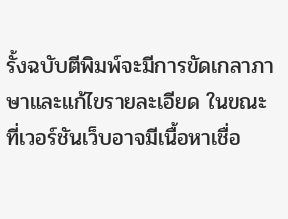รั้งฉบับตีพิมพ์จะมีการขัดเกลาภาษาและแก้ไขรายละเอียด ในขณะที่เวอร์ชันเว็บอาจมีเนื้อหาเชื่อ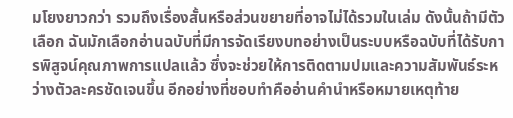มโยงยาวกว่า รวมถึงเรื่องสั้นหรือส่วนขยายที่อาจไม่ได้รวมในเล่ม ดังนั้นถ้ามีตัวเลือก ฉันมักเลือกอ่านฉบับที่มีการจัดเรียงบทอย่างเป็นระบบหรือฉบับที่ได้รับการพิสูจน์คุณภาพการแปลแล้ว ซึ่งจะช่วยให้การติดตามปมและความสัมพันธ์ระหว่างตัวละครชัดเจนขึ้น อีกอย่างที่ชอบทำคืออ่านคำนำหรือหมายเหตุท้าย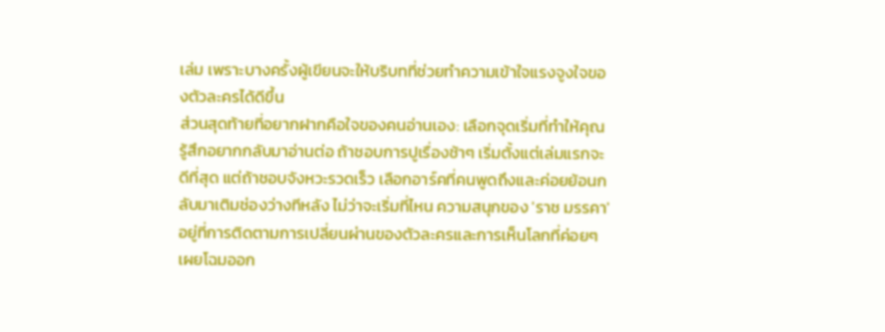เล่ม เพราะบางครั้งผู้เขียนจะให้บริบทที่ช่วยทำความเข้าใจแรงจูงใจของตัวละครได้ดีขึ้น
ส่วนสุดท้ายที่อยากฝากคือใจของคนอ่านเอง: เลือกจุดเริ่มที่ทำให้คุณรู้สึกอยากกลับมาอ่านต่อ ถ้าชอบการปูเรื่องช้าๆ เริ่มตั้งแต่เล่มแรกจะดีที่สุด แต่ถ้าชอบจังหวะรวดเร็ว เลือกอาร์คที่คนพูดถึงและค่อยย้อนกลับมาเติมช่องว่างทีหลัง ไม่ว่าจะเริ่มที่ไหน ความสนุกของ 'ราช มรรคา' อยู่ที่การติดตามการเปลี่ยนผ่านของตัวละครและการเห็นโลกที่ค่อยๆ เผยโฉมออก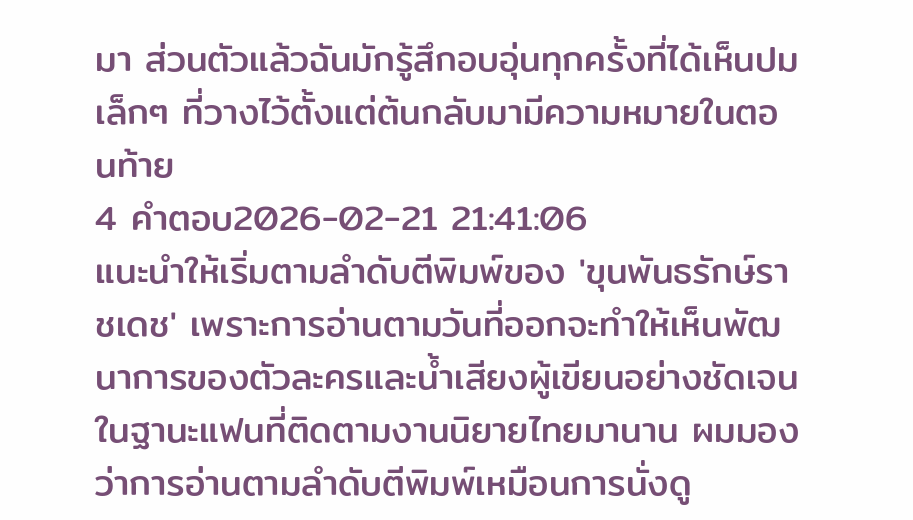มา ส่วนตัวแล้วฉันมักรู้สึกอบอุ่นทุกครั้งที่ได้เห็นปมเล็กๆ ที่วางไว้ตั้งแต่ต้นกลับมามีความหมายในตอนท้าย
4 คำตอบ2026-02-21 21:41:06
แนะนำให้เริ่มตามลำดับตีพิมพ์ของ 'ขุนพันธรักษ์ราชเดช' เพราะการอ่านตามวันที่ออกจะทำให้เห็นพัฒนาการของตัวละครและน้ำเสียงผู้เขียนอย่างชัดเจน
ในฐานะแฟนที่ติดตามงานนิยายไทยมานาน ผมมองว่าการอ่านตามลำดับตีพิมพ์เหมือนการนั่งดู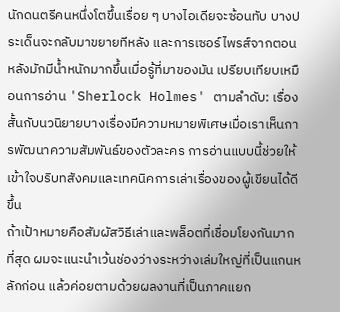นักดนตรีคนหนึ่งโตขึ้นเรื่อย ๆ บางไอเดียจะซ้อนทับ บางประเด็นจะกลับมาขยายทีหลัง และการเซอร์ไพรส์จากตอนหลังมักมีน้ำหนักมากขึ้นเมื่อรู้ที่มาของมัน เปรียบเทียบเหมือนการอ่าน 'Sherlock Holmes' ตามลำดับ: เรื่องสั้นกับนวนิยายบางเรื่องมีความหมายพิเศษเมื่อเราเห็นการพัฒนาความสัมพันธ์ของตัวละคร การอ่านแบบนี้ช่วยให้เข้าใจบริบทสังคมและเทคนิคการเล่าเรื่องของผู้เขียนได้ดีขึ้น
ถ้าเป้าหมายคือสัมผัสวิธีเล่าและพล็อตที่เชื่อมโยงกันมากที่สุด ผมจะแนะนำเว้นช่องว่างระหว่างเล่มใหญ่ที่เป็นแกนหลักก่อน แล้วค่อยตามด้วยผลงานที่เป็นภาคแยก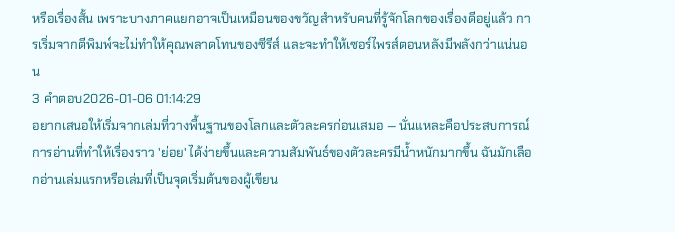หรือเรื่องสั้น เพราะบางภาคแยกอาจเป็นเหมือนของขวัญสำหรับคนที่รู้จักโลกของเรื่องดีอยู่แล้ว การเริ่มจากตีพิมพ์จะไม่ทำให้คุณพลาดโทนของซีรีส์ และจะทำให้เซอร์ไพรส์ตอนหลังมีพลังกว่าแน่นอน
3 คำตอบ2026-01-06 01:14:29
อยากเสนอให้เริ่มจากเล่มที่วางพื้นฐานของโลกและตัวละครก่อนเสมอ — นั่นแหละคือประสบการณ์การอ่านที่ทำให้เรื่องราว 'ย่อย' ได้ง่ายขึ้นและความสัมพันธ์ของตัวละครมีน้ำหนักมากขึ้น ฉันมักเลือกอ่านเล่มแรกหรือเล่มที่เป็นจุดเริ่มต้นของผู้เขียน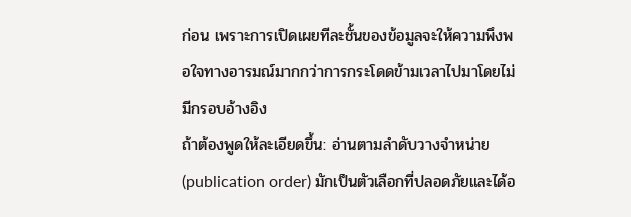ก่อน เพราะการเปิดเผยทีละชั้นของข้อมูลจะให้ความพึงพอใจทางอารมณ์มากกว่าการกระโดดข้ามเวลาไปมาโดยไม่มีกรอบอ้างอิง
ถ้าต้องพูดให้ละเอียดขึ้น: อ่านตามลำดับวางจำหน่าย (publication order) มักเป็นตัวเลือกที่ปลอดภัยและได้อ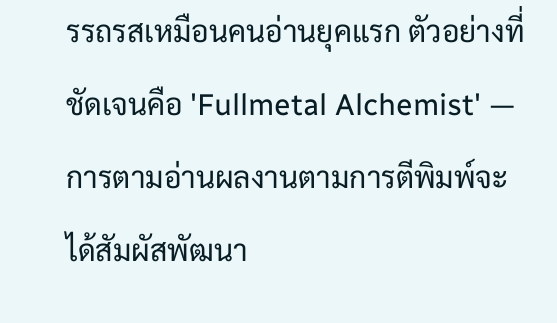รรถรสเหมือนคนอ่านยุคแรก ตัวอย่างที่ชัดเจนคือ 'Fullmetal Alchemist' — การตามอ่านผลงานตามการตีพิมพ์จะได้สัมผัสพัฒนา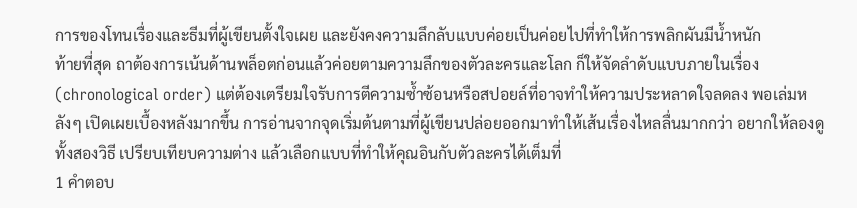การของโทนเรื่องและธีมที่ผู้เขียนตั้งใจเผย และยังคงความลึกลับแบบค่อยเป็นค่อยไปที่ทำให้การพลิกผันมีน้ำหนัก
ท้ายที่สุด ถาต้องการเน้นด้านพล็อตก่อนแล้วค่อยตามความลึกของตัวละครและโลก ก็ให้จัดลำดับแบบภายในเรื่อง (chronological order) แต่ต้องเตรียมใจรับการตีความซ้ำซ้อนหรือสปอยล์ที่อาจทำให้ความประหลาดใจลดลง พอเล่มหลังๆ เปิดเผยเบื้องหลังมากขึ้น การอ่านจากจุดเริ่มต้นตามที่ผู้เขียนปล่อยออกมาทำให้เส้นเรื่องไหลลื่นมากกว่า อยากให้ลองดูทั้งสองวิธี เปรียบเทียบความต่าง แล้วเลือกแบบที่ทำให้คุณอินกับตัวละครได้เต็มที่
1 คำตอบ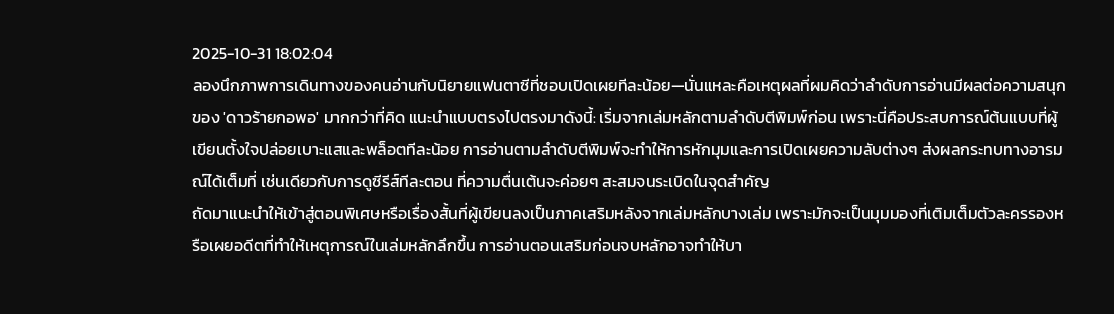2025-10-31 18:02:04
ลองนึกภาพการเดินทางของคนอ่านกับนิยายแฟนตาซีที่ชอบเปิดเผยทีละน้อย—นั่นแหละคือเหตุผลที่ผมคิดว่าลำดับการอ่านมีผลต่อความสนุกของ 'ดาวร้ายกอพอ' มากกว่าที่คิด แนะนำแบบตรงไปตรงมาดังนี้: เริ่มจากเล่มหลักตามลำดับตีพิมพ์ก่อน เพราะนี่คือประสบการณ์ต้นแบบที่ผู้เขียนตั้งใจปล่อยเบาะแสและพล็อตทีละน้อย การอ่านตามลำดับตีพิมพ์จะทำให้การหักมุมและการเปิดเผยความลับต่างๆ ส่งผลกระทบทางอารมณ์ได้เต็มที่ เช่นเดียวกับการดูซีรีส์ทีละตอน ที่ความตื่นเต้นจะค่อยๆ สะสมจนระเบิดในจุดสำคัญ
ถัดมาแนะนำให้เข้าสู่ตอนพิเศษหรือเรื่องสั้นที่ผู้เขียนลงเป็นภาคเสริมหลังจากเล่มหลักบางเล่ม เพราะมักจะเป็นมุมมองที่เติมเต็มตัวละครรองหรือเผยอดีตที่ทำให้เหตุการณ์ในเล่มหลักลึกขึ้น การอ่านตอนเสริมก่อนจบหลักอาจทำให้บา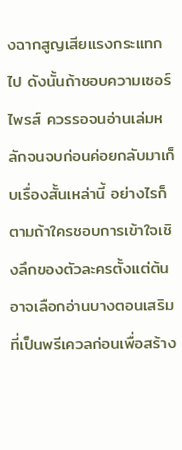งฉากสูญเสียแรงกระแทกไป ดังนั้นถ้าชอบความเซอร์ไพรส์ ควรรอจนอ่านเล่มหลักจนจบก่อนค่อยกลับมาเก็บเรื่องสั้นเหล่านี้ อย่างไรก็ตามถ้าใครชอบการเข้าใจเชิงลึกของตัวละครตั้งแต่ต้น อาจเลือกอ่านบางตอนเสริมที่เป็นพรีเควลก่อนเพื่อสร้าง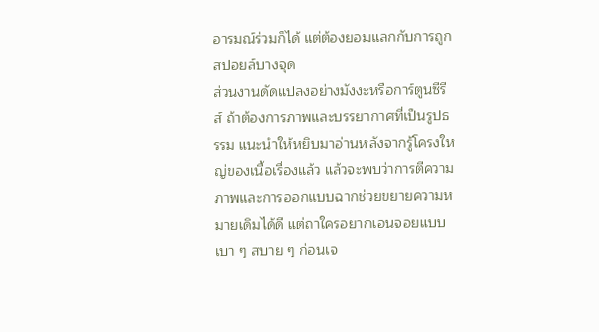อารมณ์ร่วมก็ได้ แต่ต้องยอมแลกกับการถูกสปอยล์บางจุด
ส่วนงานดัดแปลงอย่างมังงะหรือการ์ตูนซีรีส์ ถ้าต้องการภาพและบรรยากาศที่เป็นรูปธรรม แนะนำให้หยิบมาอ่านหลังจากรู้โครงใหญ่ของเนื้อเรื่องแล้ว แล้วจะพบว่าการตีความภาพและการออกแบบฉากช่วยขยายความหมายเดิมได้ดี แต่ถาใครอยากเอนจอยแบบเบา ๆ สบาย ๆ ก่อนเจ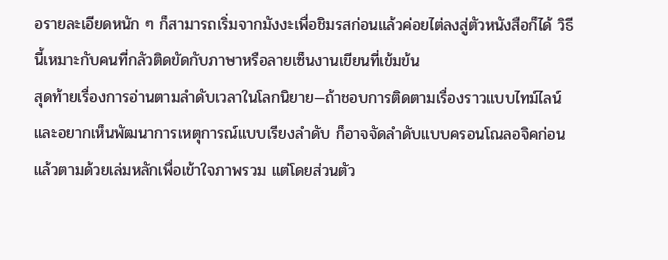อรายละเอียดหนัก ๆ ก็สามารถเริ่มจากมังงะเพื่อชิมรสก่อนแล้วค่อยไต่ลงสู่ตัวหนังสือก็ได้ วิธีนี้เหมาะกับคนที่กลัวติดขัดกับภาษาหรือลายเซ็นงานเขียนที่เข้มข้น
สุดท้ายเรื่องการอ่านตามลำดับเวลาในโลกนิยาย—ถ้าชอบการติดตามเรื่องราวแบบไทม์ไลน์และอยากเห็นพัฒนาการเหตุการณ์แบบเรียงลำดับ ก็อาจจัดลำดับแบบครอนโณลอจิคก่อนแล้วตามด้วยเล่มหลักเพื่อเข้าใจภาพรวม แต่โดยส่วนตัว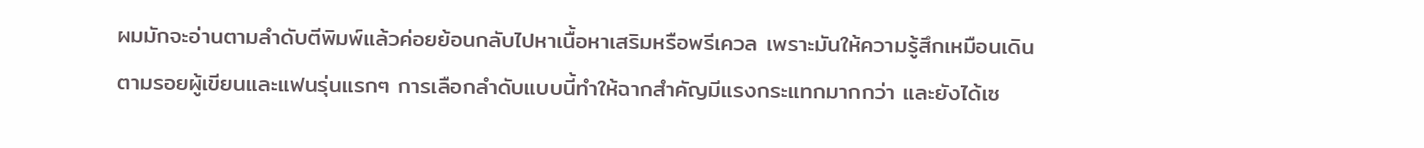ผมมักจะอ่านตามลำดับตีพิมพ์แล้วค่อยย้อนกลับไปหาเนื้อหาเสริมหรือพรีเควล เพราะมันให้ความรู้สึกเหมือนเดินตามรอยผู้เขียนและแฟนรุ่นแรกๆ การเลือกลำดับแบบนี้ทำให้ฉากสำคัญมีแรงกระแทกมากกว่า และยังได้เซ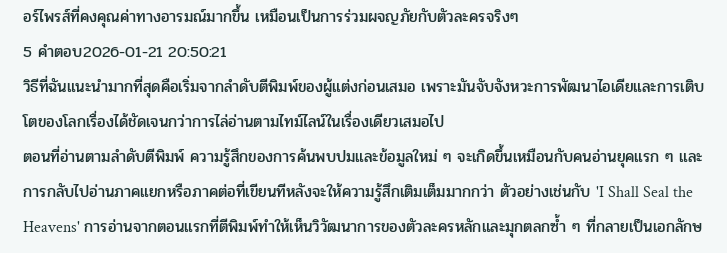อร์ไพรส์ที่คงคุณค่าทางอารมณ์มากขึ้น เหมือนเป็นการร่วมผจญภัยกับตัวละครจริงๆ
5 คำตอบ2026-01-21 20:50:21
วิธีที่ฉันแนะนำมากที่สุดคือเริ่มจากลำดับตีพิมพ์ของผู้แต่งก่อนเสมอ เพราะมันจับจังหวะการพัฒนาไอเดียและการเติบโตของโลกเรื่องได้ชัดเจนกว่าการไล่อ่านตามไทม์ไลน์ในเรื่องเดียวเสมอไป
ตอนที่อ่านตามลำดับตีพิมพ์ ความรู้สึกของการค้นพบปมและข้อมูลใหม่ ๆ จะเกิดขึ้นเหมือนกับคนอ่านยุคแรก ๆ และการกลับไปอ่านภาคแยกหรือภาคต่อที่เขียนทีหลังจะให้ความรู้สึกเติมเต็มมากกว่า ตัวอย่างเช่นกับ 'I Shall Seal the Heavens' การอ่านจากตอนแรกที่ตีพิมพ์ทำให้เห็นวิวัฒนาการของตัวละครหลักและมุกตลกซ้ำ ๆ ที่กลายเป็นเอกลักษ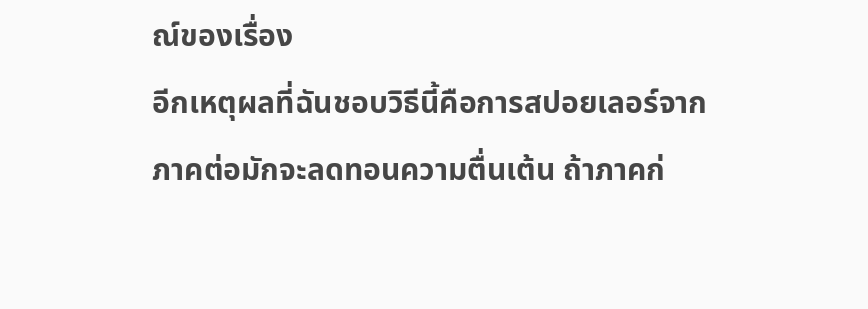ณ์ของเรื่อง
อีกเหตุผลที่ฉันชอบวิธีนี้คือการสปอยเลอร์จากภาคต่อมักจะลดทอนความตื่นเต้น ถ้าภาคก่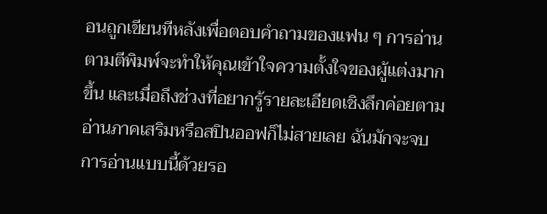อนถูกเขียนทีหลังเพื่อตอบคำถามของแฟน ๆ การอ่านตามตีพิมพ์จะทำให้คุณเข้าใจความตั้งใจของผู้แต่งมากขึ้น และเมื่อถึงช่วงที่อยากรู้รายละเอียดเชิงลึกค่อยตามอ่านภาคเสริมหรือสปินออฟก็ไม่สายเลย ฉันมักจะจบการอ่านแบบนี้ด้วยรอ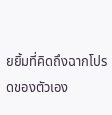ยยิ้มที่คิดถึงฉากโปรดของตัวเอง